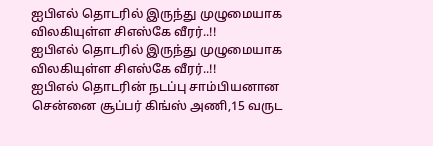ஐபிஎல் தொடரில் இருந்து முழுமையாக விலகியுள்ள சிஎஸ்கே வீரர்..!!
ஐபிஎல் தொடரில் இருந்து முழுமையாக விலகியுள்ள சிஎஸ்கே வீரர்..!!
ஐபிஎல் தொடரின் நடப்பு சாம்பியனான சென்னை சூப்பர் கிங்ஸ் அணி,15 வருட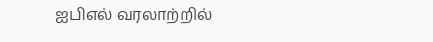ஐபிஎல் வரலாற்றில்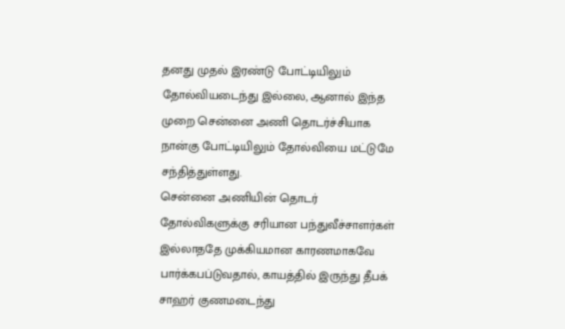தனது முதல் இரண்டு போட்டியிலும் தோல்வியடைந்து இல்லை, ஆனால் இந்த முறை சென்னை அணி தொடர்ச்சியாக நான்கு போட்டியிலும் தோல்வியை மட்டுமே சந்தித்துள்ளது.
சென்னை அணியின் தொடர் தோல்விகளுக்கு சரியான பந்துவீச்சாளர்கள் இல்லாததே முக்கியமான காரணமாகவே பார்க்கபப்டுவதால், காயத்தில் இருந்து தீபக் சாஹர் குணமடைந்து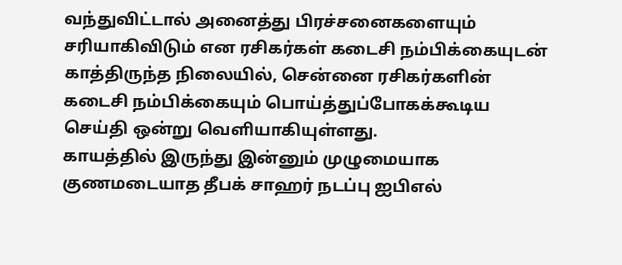வந்துவிட்டால் அனைத்து பிரச்சனைகளையும் சரியாகிவிடும் என ரசிகர்கள் கடைசி நம்பிக்கையுடன் காத்திருந்த நிலையில், சென்னை ரசிகர்களின் கடைசி நம்பிக்கையும் பொய்த்துப்போகக்கூடிய செய்தி ஒன்று வெளியாகியுள்ளது.
காயத்தில் இருந்து இன்னும் முழுமையாக குணமடையாத தீபக் சாஹர் நடப்பு ஐபிஎல்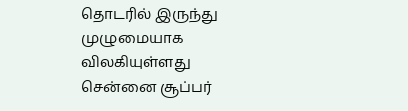தொடரில் இருந்து முழுமையாக விலகியுள்ளது சென்னை சூப்பர்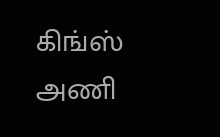கிங்ஸ் அணி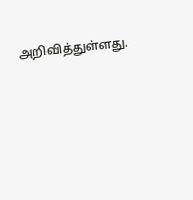அறிவித்துள்ளது.